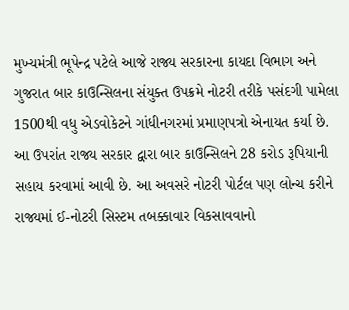મુખ્યમંત્રી ભૂપેન્દ્ર પટેલે આજે રાજ્ય સરકારના કાયદા વિભાગ અને ગુજરાત બાર કાઉન્સિલના સંયુક્ત ઉપક્રમે નોટરી તરીકે પસંદગી પામેલા 1500થી વધુ એડવોકેટને ગાંધીનગરમાં પ્રમાણપત્રો એનાયત કર્યા છે. આ ઉપરાંત રાજ્ય સરકાર દ્વારા બાર કાઉન્સિલને 28 કરોડ રૂપિયાની સહાય કરવામાં આવી છે. આ અવસરે નોટરી પોર્ટલ પણ લોન્ચ કરીને રાજ્યમાં ઈ-નોટરી સિસ્ટમ તબક્કાવાર વિકસાવવાનો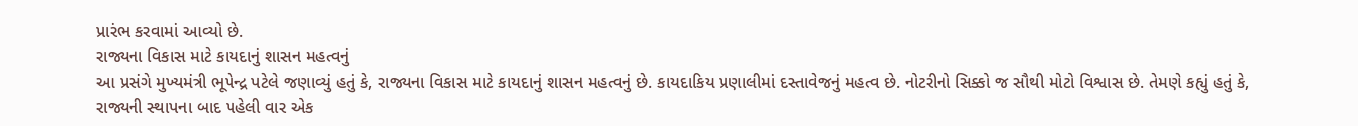પ્રારંભ કરવામાં આવ્યો છે.
રાજ્યના વિકાસ માટે કાયદાનું શાસન મહત્વનું
આ પ્રસંગે મુખ્યમંત્રી ભૂપેન્દ્ર પટેલે જણાવ્યું હતું કે, રાજ્યના વિકાસ માટે કાયદાનું શાસન મહત્વનું છે. કાયદાકિય પ્રણાલીમાં દસ્તાવેજનું મહત્વ છે. નોટરીનો સિક્કો જ સૌથી મોટો વિશ્વાસ છે. તેમણે કહ્યું હતું કે, રાજ્યની સ્થાપના બાદ પહેલી વાર એક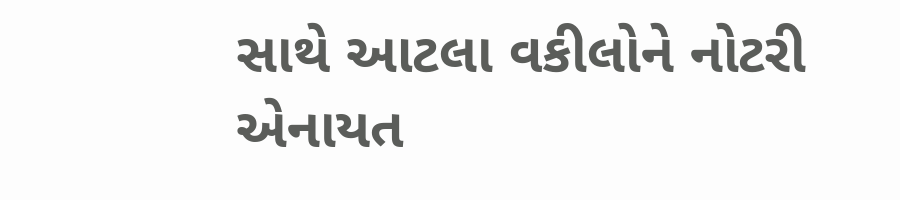સાથે આટલા વકીલોને નોટરી એનાયત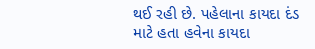થઈ રહી છે. પહેલાના કાયદા દંડ માટે હતા હવેના કાયદા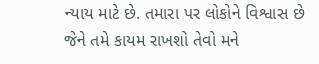ન્યાય માટે છે. તમારા પર લોકોને વિશ્વાસ છે જેને તમે કાયમ રાખશો તેવો મને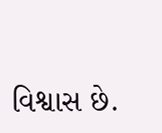વિશ્વાસ છે.